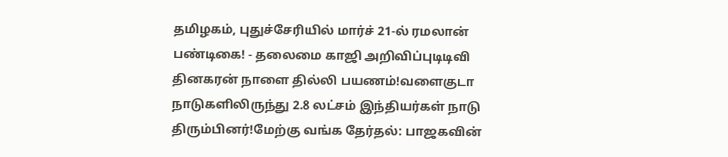தமிழகம், புதுச்சேரியில் மார்ச் 21-ல் ரமலான் பண்டிகை! - தலைமை காஜி அறிவிப்புடிடிவி தினகரன் நாளை தில்லி பயணம்!வளைகுடா நாடுகளிலிருந்து 2.8 லட்சம் இந்தியர்கள் நாடு திரும்பினர்!மேற்கு வங்க தேர்தல்: பாஜகவின்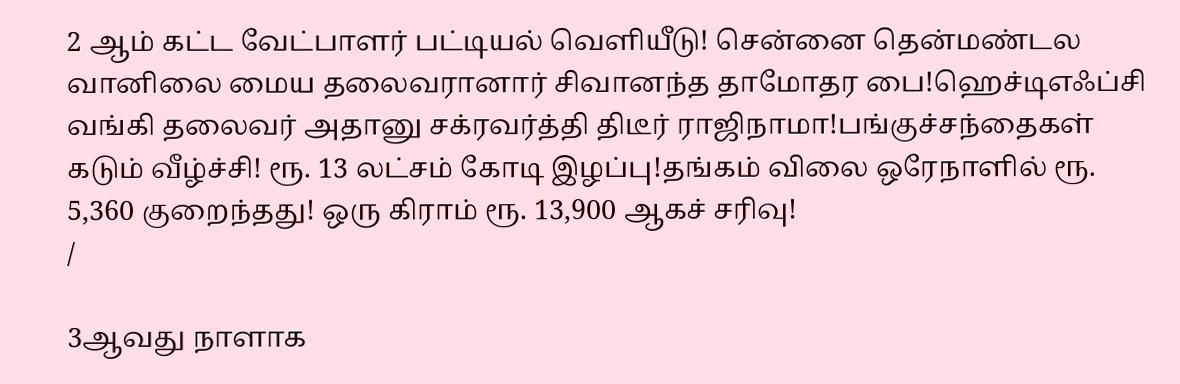2 ஆம் கட்ட வேட்பாளர் பட்டியல் வெளியீடு! சென்னை தென்மண்டல வானிலை மைய தலைவரானார் சிவானந்த தாமோதர பை!ஹெச்டிஎஃப்சி வங்கி தலைவர் அதானு சக்ரவர்த்தி திடீர் ராஜிநாமா!பங்குச்சந்தைகள் கடும் வீழ்ச்சி! ரூ. 13 லட்சம் கோடி இழப்பு!தங்கம் விலை ஒரேநாளில் ரூ. 5,360 குறைந்தது! ஒரு கிராம் ரூ. 13,900 ஆகச் சரிவு!
/

3ஆவது நாளாக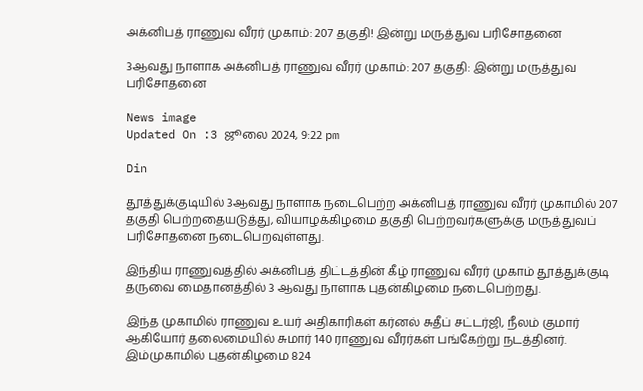அக்னிபத் ராணுவ வீரர் முகாம்: 207 தகுதி! இன்று மருத்துவ பரிசோதனை

3ஆவது நாளாக அக்னிபத் ராணுவ வீரர் முகாம்: 207 தகுதி: இன்று மருத்துவ பரிசோதனை

News image
Updated On :3 ஜூலை 2024, 9:22 pm

Din

தூத்துக்குடியில் 3ஆவது நாளாக நடைபெற்ற அக்னிபத் ராணுவ வீரர் முகாமில் 207 தகுதி பெற்றதையடுத்து, வியாழக்கிழமை தகுதி பெற்றவர்களுக்கு மருத்துவப் பரிசோதனை நடைபெறவுள்ளது.

இந்திய ராணுவத்தில் அக்னிபத் திட்டத்தின் கீழ் ராணுவ வீரர் முகாம் தூத்துக்குடி தருவை மைதானத்தில் 3 ஆவது நாளாக புதன்கிழமை நடைபெற்றது.

இந்த முகாமில் ராணுவ உயர் அதிகாரிகள் கர்னல் சுதீப் சட்டர்ஜி, நீலம் குமார் ஆகியோர் தலைமையில் சுமார் 140 ராணுவ வீரர்கள் பங்கேற்று நடத்தினர். இம்முகாமில் புதன்கிழமை 824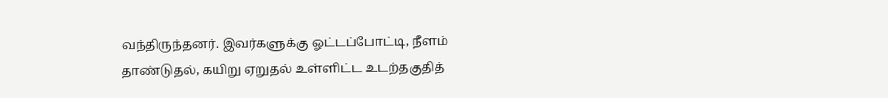வந்திருந்தனர். இவர்களுக்கு ஓட்டப்போட்டி, நீளம் தாண்டுதல், கயிறு ஏறுதல் உள்ளிட்ட உடற்தகுதித்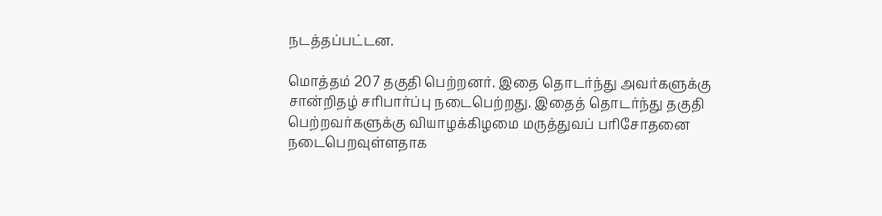நடத்தப்பட்டன.

மொத்தம் 207 தகுதி பெற்றனர். இதை தொடர்ந்து அவர்களுக்கு சான்றிதழ் சரிபார்ப்பு நடைபெற்றது. இதைத் தொடர்ந்து தகுதி பெற்றவர்களுக்கு வியாழக்கிழமை மருத்துவப் பரிசோதனை நடைபெறவுள்ளதாக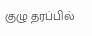குழு தரப்பில்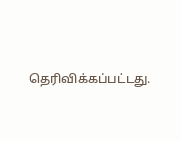தெரிவிக்கப்பட்டது.